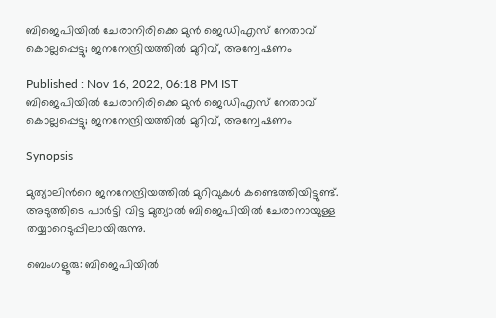ബിജെപിയിൽ ചേരാനിരിക്കെ മുൻ ജെഡിഎസ് നേതാവ് കൊല്ലപ്പെട്ടു; ജനനേന്ദ്രിയത്തിൽ മുറിവ്, അന്വേഷണം

Published : Nov 16, 2022, 06:18 PM IST
ബിജെപിയിൽ ചേരാനിരിക്കെ മുൻ ജെഡിഎസ് നേതാവ് കൊല്ലപ്പെട്ടു; ജനനേന്ദ്രിയത്തിൽ മുറിവ്, അന്വേഷണം

Synopsis

മുത്യാലിന്‍റെ ജനനേന്ദ്രിയത്തില്‍ മുറിവുകള്‍ കണ്ടെത്തിയിട്ടുണ്ട്. അടുത്തിടെ പാര്‍ട്ടി വിട്ട മുത്യാല്‍ ബിജെപിയില്‍ ചേരാനായുള്ള തയ്യാറെടുപ്പിലായിരുന്നു.

ബെംഗളൂരു: ബിജെപിയിൽ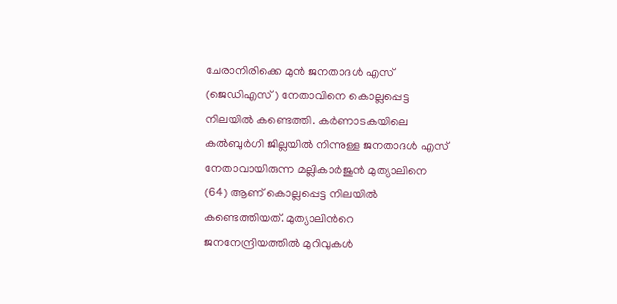ചേരാനിരിക്കെ മുൻ ജനതാദൾ എസ് (ജെഡിഎസ്) നേതാവിനെ കൊല്ലപ്പെട്ട നിലയിൽ കണ്ടെത്തി. കർണാടകയിലെ കല്‍ബുര്‍ഗി ജില്ലയിൽ നിന്നുള്ള ജനതാദൾ എസ് നേതാവായിരുന്ന മല്ലികാർജുൻ മുത്യാലിനെ (64) ആണ് കൊല്ലപ്പെട്ട നിലയില്‍ കണ്ടെത്തിയത്. മുത്യാലിന്‍റെ ജനനേന്ദ്രിയത്തില്‍ മുറിവുകള്‍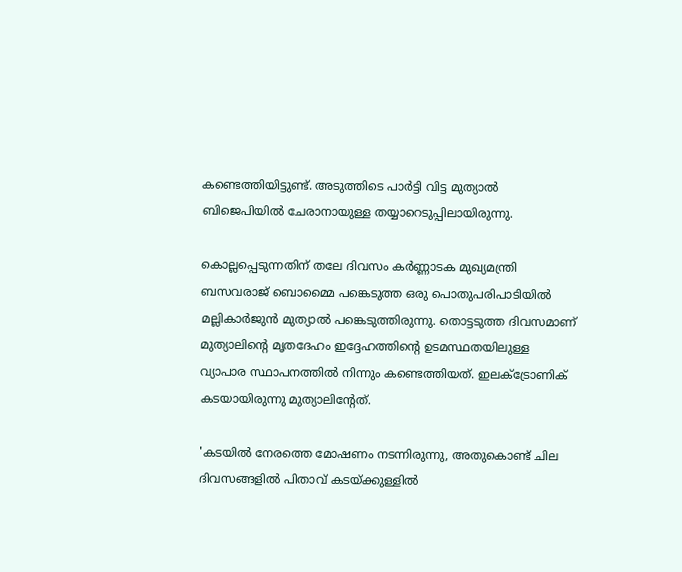കണ്ടെത്തിയിട്ടുണ്ട്. അടുത്തിടെ പാര്‍ട്ടി വിട്ട മുത്യാല്‍ ബിജെപിയില്‍ ചേരാനായുള്ള തയ്യാറെടുപ്പിലായിരുന്നു.

കൊല്ലപ്പെടുന്നതിന് തലേ ദിവസം കര്‍ണ്ണാടക മുഖ്യമന്ത്രി ബസവരാജ് ബൊമ്മൈ പങ്കെടുത്ത ഒരു പൊതുപരിപാടിയില്‍ മല്ലികാർജുൻ മുത്യാല്‍ പങ്കെടുത്തിരുന്നു. തൊട്ടടുത്ത ദിവസമാണ് മുത്യാലിന്‍റെ മൃതദേഹം ഇദ്ദേഹത്തിന്‍റെ ഉടമസ്ഥതയിലുള്ള വ്യാപാര സ്ഥാപനത്തില്‍ നിന്നും കണ്ടെത്തിയത്. ഇലക്ട്രോണിക് കടയായിരുന്നു മുത്യാലിന്‍റേത്.

'കടയില്‍ നേരത്തെ മോഷണം നടന്നിരുന്നു, അതുകൊണ്ട് ചില ദിവസങ്ങളില്‍ പിതാവ് കടയ്ക്കുള്ളില്‍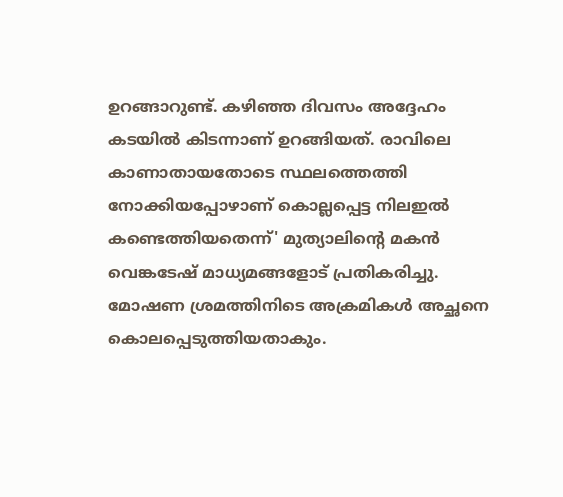ഉറങ്ങാറുണ്ട്. കഴിഞ്ഞ ദിവസം അദ്ദേഹം കടയില്‍ കിടന്നാണ് ഉറങ്ങിയത്. രാവിലെ കാണാതായതോടെ സ്ഥലത്തെത്തി നോക്കിയപ്പോഴാണ് കൊല്ലപ്പെട്ട നിലഇല്‍ കണ്ടെത്തിയതെന്ന്' മുത്യാലിന്‍റെ മകന്‍ വെങ്കടേഷ് മാധ്യമങ്ങളോട് പ്രതികരിച്ചു. മോഷണ ശ്രമത്തിനിടെ അക്രമികള്‍ അച്ഛനെ കൊലപ്പെടുത്തിയതാകും.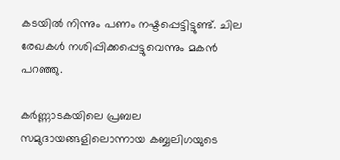കടയില്‍ നിന്നും പണം നഷ്ടപ്പെട്ടിട്ടുണ്ട്. ചില രേഖകള്‍ നശിപ്പിക്കപ്പെട്ടുവെന്നും മകന്‍ പറഞ്ഞു.

കര്‍ണ്ണാടകയിലെ പ്രബല സമുദായങ്ങളിലൊന്നായ കബ്ബലിഗയുടെ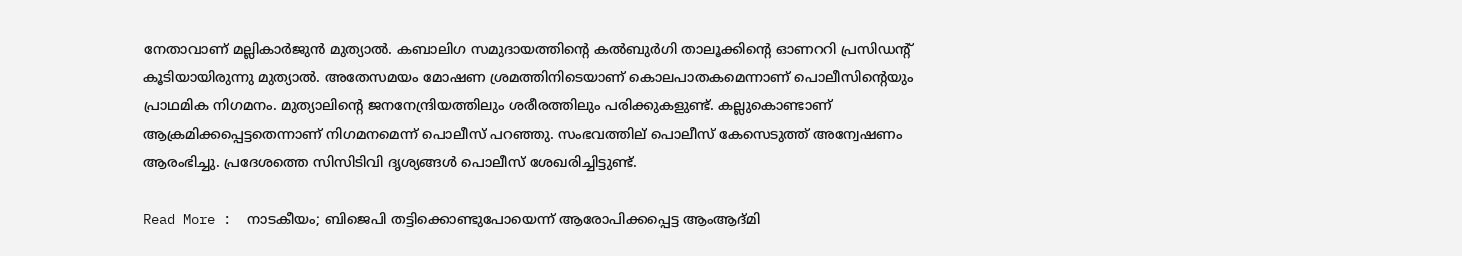നേതാവാണ് മല്ലികാർജുൻ മുത്യാല്‍. കബാലിഗ സമുദായത്തിന്റെ കല്‍ബുര്‍ഗി താലൂക്കിന്റെ ഓണററി പ്രസിഡന്‍റ് കൂടിയായിരുന്നു മുത്യാൽ. അതേസമയം മോഷണ ശ്രമത്തിനിടെയാണ് കൊലപാതകമെന്നാണ് പൊലീസിന്‍റെയും പ്രാഥമിക നിഗമനം. മുത്യാലിന്‍റെ ജനനേന്ദ്രിയത്തിലും ശരീരത്തിലും പരിക്കുകളുണ്ട്. കല്ലുകൊണ്ടാണ് ആക്രമിക്കപ്പെട്ടതെന്നാണ് നിഗമനമെന്ന് പൊലീസ് പറഞ്ഞു. സംഭവത്തില് പൊലീസ് കേസെടുത്ത് അന്വേഷണം ആരംഭിച്ചു. പ്രദേശത്തെ സിസിടിവി ദൃശ്യങ്ങള്‍ പൊലീസ് ശേഖരിച്ചിട്ടുണ്ട്.

Read More :  നാടകീയം; ബിജെപി തട്ടിക്കൊണ്ടുപോയെന്ന് ആരോപിക്കപ്പെട്ട ആംആദ്മി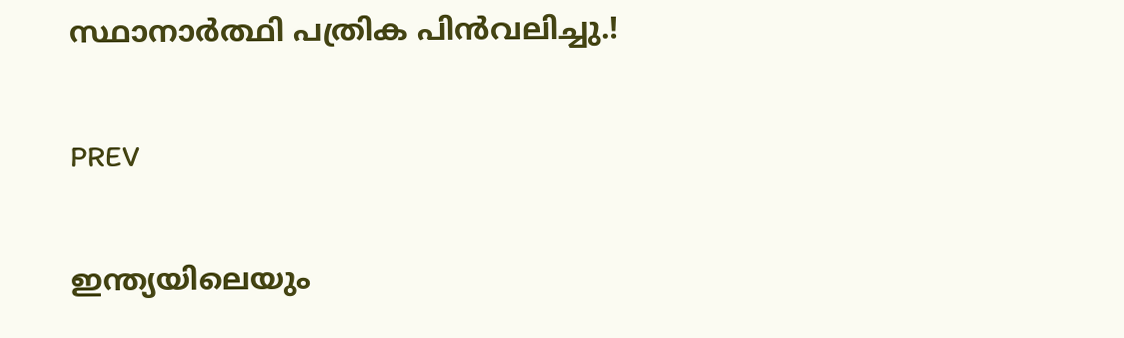സ്ഥാനാര്‍ത്ഥി പത്രിക പിന്‍വലിച്ചു.!

PREV

ഇന്ത്യയിലെയും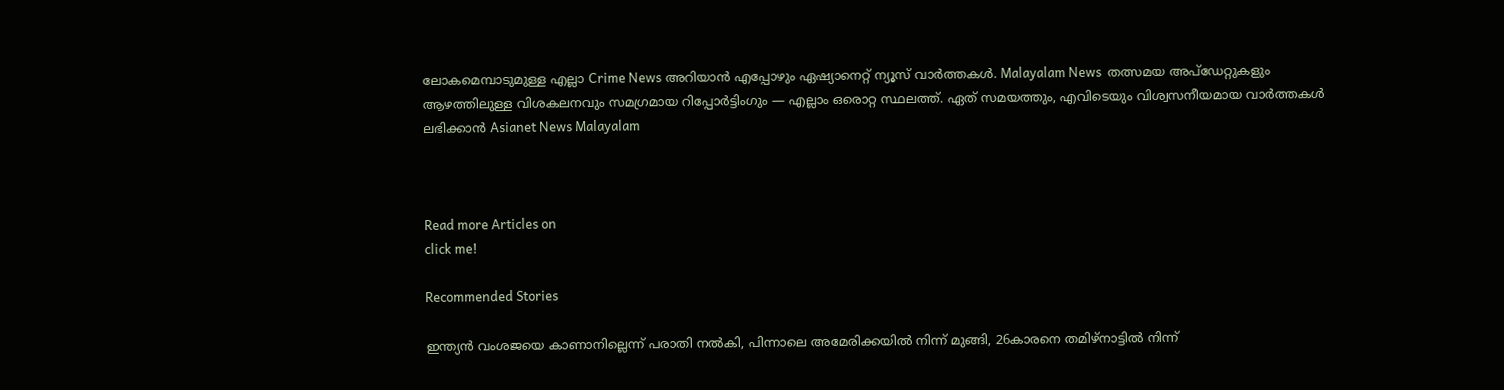ലോകമെമ്പാടുമുള്ള എല്ലാ Crime News അറിയാൻ എപ്പോഴും ഏഷ്യാനെറ്റ് ന്യൂസ് വാർത്തകൾ. Malayalam News  തത്സമയ അപ്‌ഡേറ്റുകളും ആഴത്തിലുള്ള വിശകലനവും സമഗ്രമായ റിപ്പോർട്ടിംഗും — എല്ലാം ഒരൊറ്റ സ്ഥലത്ത്. ഏത് സമയത്തും, എവിടെയും വിശ്വസനീയമായ വാർത്തകൾ ലഭിക്കാൻ Asianet News Malayalam



Read more Articles on
click me!

Recommended Stories

ഇന്ത്യൻ വംശജയെ കാണാനില്ലെന്ന് പരാതി നൽകി, പിന്നാലെ അമേരിക്കയിൽ നിന്ന് മുങ്ങി, 26കാരനെ തമിഴ്നാട്ടിൽ നിന്ന്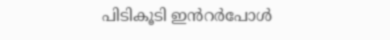പിടികൂടി ഇൻറർപോൾ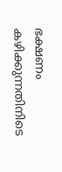ഭക്ഷണം കഴിക്കുന്നതിനിടെ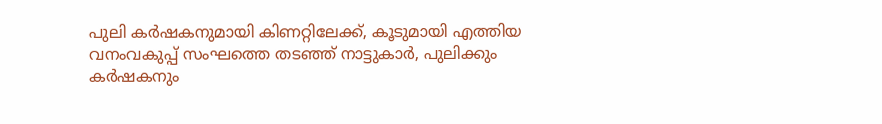പുലി കർഷകനുമായി കിണറ്റിലേക്ക്, കൂടുമായി എത്തിയ വനംവകുപ്പ് സംഘത്തെ തടഞ്ഞ് നാട്ടുകാർ, പുലിക്കും കർഷകനും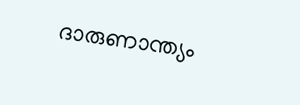ദാരുണാന്ത്യം